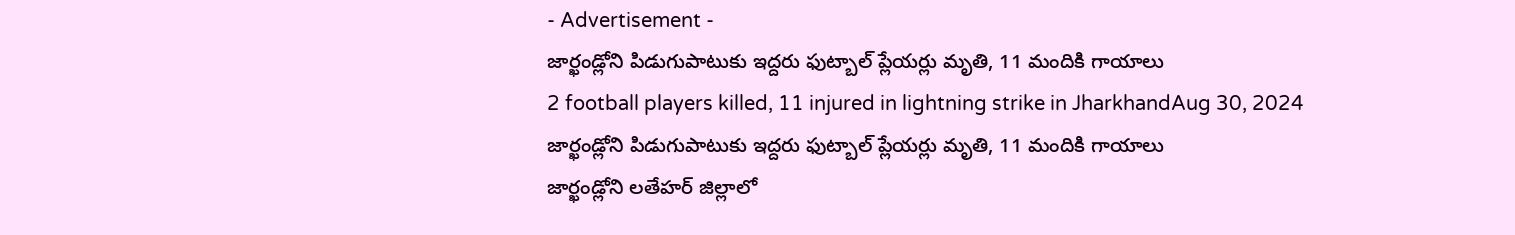- Advertisement -
జార్ఖండ్లోని పిడుగుపాటుకు ఇద్దరు ఫుట్బాల్ ప్లేయర్లు మృతి, 11 మందికి గాయాలు
2 football players killed, 11 injured in lightning strike in JharkhandAug 30, 2024
జార్ఖండ్లోని పిడుగుపాటుకు ఇద్దరు ఫుట్బాల్ ప్లేయర్లు మృతి, 11 మందికి గాయాలు
జార్ఖండ్లోని లతేహర్ జిల్లాలో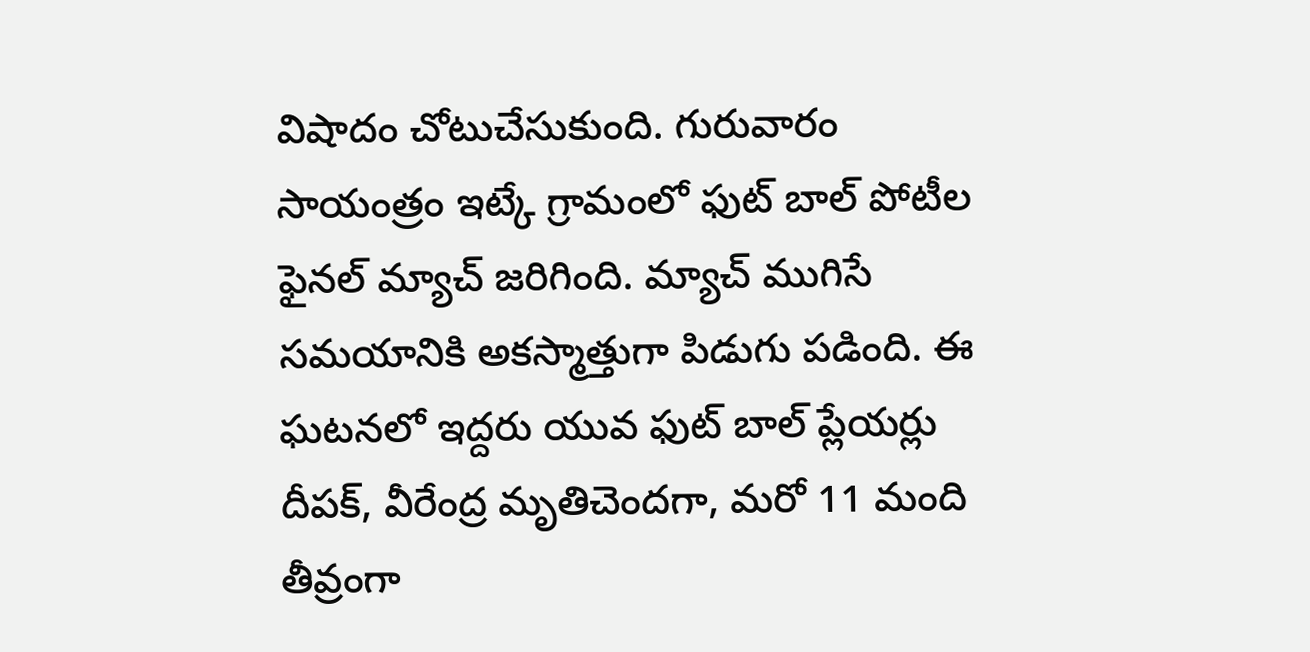విషాదం చోటుచేసుకుంది. గురువారం సాయంత్రం ఇట్కే గ్రామంలో ఫుట్ బాల్ పోటీల ఫైనల్ మ్యాచ్ జరిగింది. మ్యాచ్ ముగిసే సమయానికి అకస్మాత్తుగా పిడుగు పడింది. ఈ ఘటనలో ఇద్దరు యువ ఫుట్ బాల్ ప్లేయర్లు దీపక్, వీరేంద్ర మృతిచెందగా, మరో 11 మంది తీవ్రంగా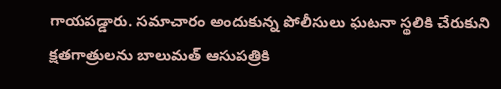గాయపడ్డారు. సమాచారం అందుకున్న పోలీసులు ఘటనా స్థలికి చేరుకుని క్షతగాత్రులను బాలుమత్ ఆసుపత్రికి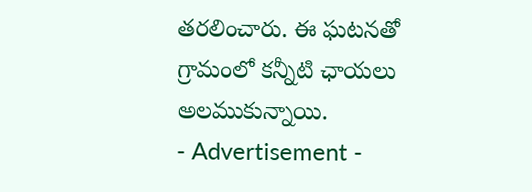తరలించారు. ఈ ఘటనతో గ్రామంలో కన్నీటి ఛాయలు అలముకున్నాయి.
- Advertisement -